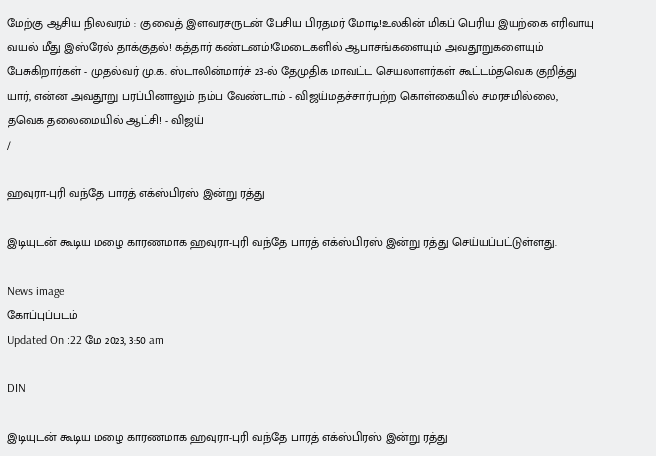மேற்கு ஆசிய நிலவரம் : குவைத் இளவரசருடன் பேசிய பிரதமர் மோடி!உலகின் மிகப் பெரிய இயற்கை எரிவாயு வயல் மீது இஸ்ரேல் தாக்குதல்! கத்தார் கண்டனம்!மேடைகளில் ஆபாசங்களையும் அவதூறுகளையும் பேசுகிறார்கள் - முதல்வர் மு.க. ஸ்டாலின்மார்ச் 23-ல் தேமுதிக மாவட்ட செயலாளர்கள் கூட்டம்தவெக குறித்து யார், என்ன அவதூறு பரப்பினாலும் நம்ப வேண்டாம் - விஜய்மதச்சார்பற்ற கொள்கையில் சமரசமில்லை, தவெக தலைமையில் ஆட்சி! - விஜய்
/

ஹவுரா-புரி வந்தே பாரத் எக்ஸ்பிரஸ் இன்று ரத்து

இடியுடன் கூடிய மழை காரணமாக ஹவுரா-புரி வந்தே பாரத் எக்ஸ்பிரஸ் இன்று ரத்து செய்யப்பட்டுள்ளது.

News image
கோப்புப்படம்
Updated On :22 மே 2023, 3:50 am

DIN

இடியுடன் கூடிய மழை காரணமாக ஹவுரா-புரி வந்தே பாரத் எக்ஸ்பிரஸ் இன்று ரத்து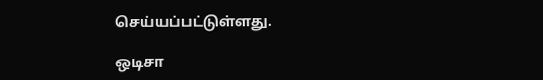செய்யப்பட்டுள்ளது.

ஒடிசா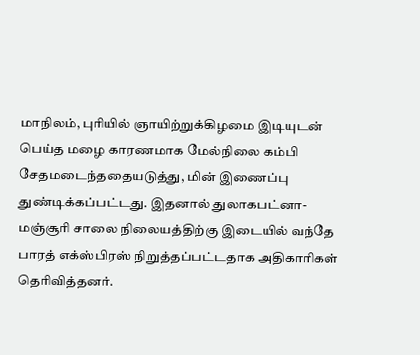மாநிலம், புரியில் ஞாயிற்றுக்கிழமை இடியுடன் பெய்த மழை காரணமாக மேல்நிலை கம்பி சேதமடைந்ததையடுத்து, மின் இணைப்பு துண்டிக்கப்பட்டது. இதனால் துலாகபட்னா-மஞ்சூரி சாலை நிலையத்திற்கு இடையில் வந்தே பாரத் எக்ஸ்பிரஸ் நிறுத்தப்பட்டதாக அதிகாரிகள் தெரிவித்தனர்.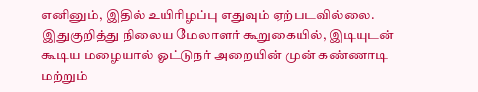எனினும், இதில் உயிரிழப்பு எதுவும் ஏற்படவில்லை. இதுகுறித்து நிலைய மேலாளர் கூறுகையில், இடியுடன் கூடிய மழையால் ஓட்டுநர் அறையின் முன் கண்ணாடி மற்றும்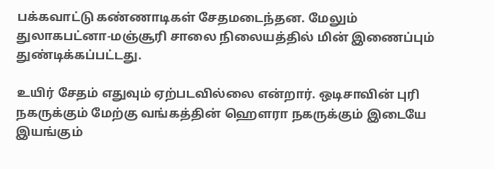பக்கவாட்டு கண்ணாடிகள் சேதமடைந்தன. மேலும் துலாகபட்னா-மஞ்சூரி சாலை நிலையத்தில் மின் இணைப்பும் துண்டிக்கப்பட்டது.

உயிர் சேதம் எதுவும் ஏற்படவில்லை என்றார். ஒடிசாவின் புரி நகருக்கும் மேற்கு வங்கத்தின் ஹெளரா நகருக்கும் இடையே இயங்கும்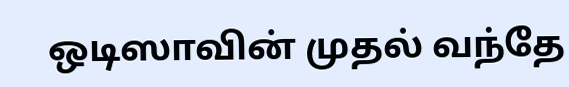ஒடிஸாவின் முதல் வந்தே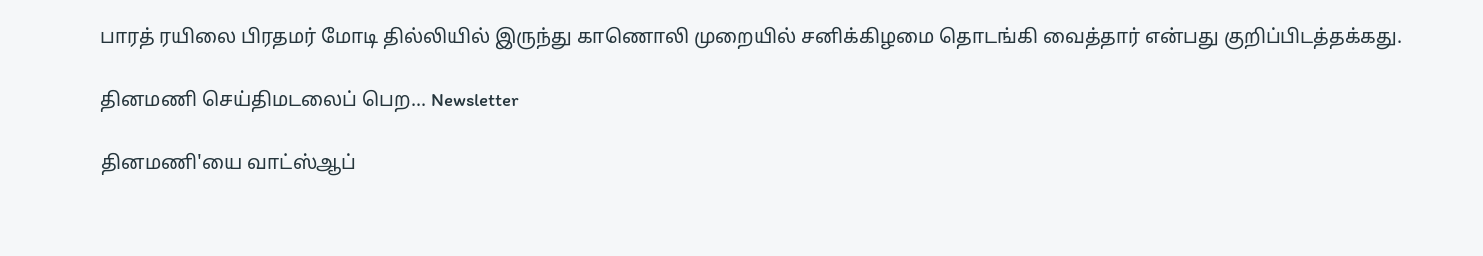பாரத் ரயிலை பிரதமர் மோடி தில்லியில் இருந்து காணொலி முறையில் சனிக்கிழமை தொடங்கி வைத்தார் என்பது குறிப்பிடத்தக்கது.

தினமணி செய்திமடலைப் பெற... Newsletter

தினமணி'யை வாட்ஸ்ஆப்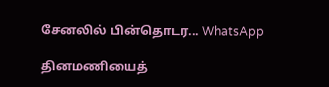சேனலில் பின்தொடர... WhatsApp

தினமணியைத்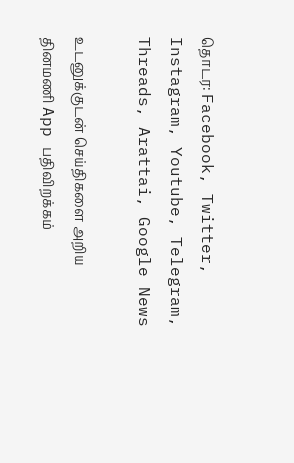தொடர: Facebook, Twitter, Instagram, Youtube, Telegram, Threads, Arattai, Google News

உடனுக்குடன் செய்திகளை அறிய தினமணி App பதிவிறக்கம்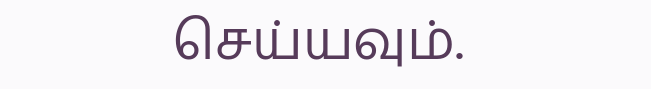செய்யவும்.